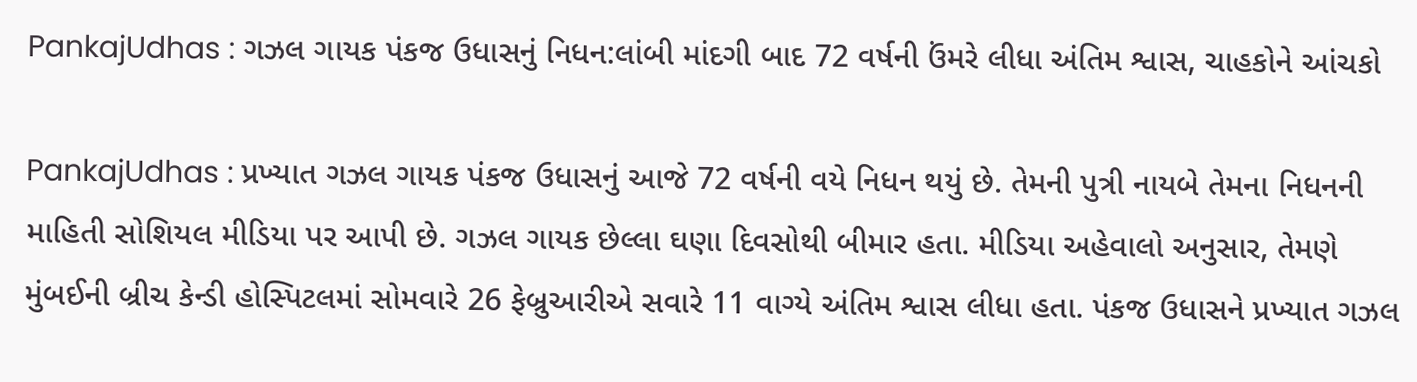PankajUdhas : ગઝલ ગાયક પંકજ ઉધાસનું નિધન:લાંબી માંદગી બાદ 72 વર્ષની ઉંમરે લીધા અંતિમ શ્વાસ, ચાહકોને આંચકો

PankajUdhas : પ્રખ્યાત ગઝલ ગાયક પંકજ ઉધાસનું આજે 72 વર્ષની વયે નિધન થયું છે. તેમની પુત્રી નાયબે તેમના નિધનની માહિતી સોશિયલ મીડિયા પર આપી છે. ગઝલ ગાયક છેલ્લા ઘણા દિવસોથી બીમાર હતા. મીડિયા અહેવાલો અનુસાર, તેમણે મુંબઈની બ્રીચ કેન્ડી હોસ્પિટલમાં સોમવારે 26 ફેબ્રુઆરીએ સવારે 11 વાગ્યે અંતિમ શ્વાસ લીધા હતા. પંકજ ઉધાસને પ્રખ્યાત ગઝલ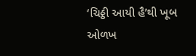‘ચિઠ્ઠી આયી હૈ’થી ખૂબ ઓળખ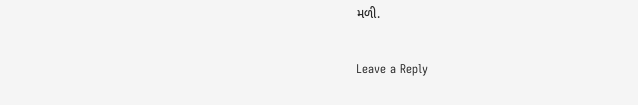મળી.

Leave a Reply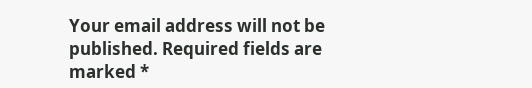Your email address will not be published. Required fields are marked *